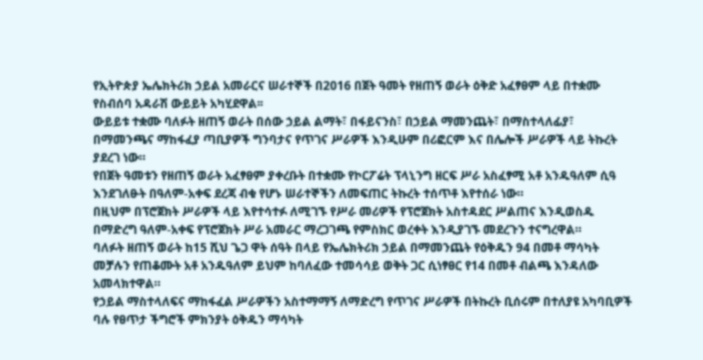የኢትዮጵያ ኤሌክትሪክ ኃይል አመራርና ሠራተኞች በ2016 በጀት ዓመት የዘጠኝ ወራት ዕቅድ አፈፃፀም ላይ በተቋሙ የስብሰባ አዳራሽ ውይይት አካሂደዋል፡፡
ውይይቱ ተቋሙ ባለፉት ዘጠኝ ወራት በሰው ኃይል ልማት፣ በፋይናንስ፣ በኃይል ማመንጨት፣ በማስተላለፊያ፣ በማመንጫና ማከፋፈያ ጣቢያዎች ግንባታና የጥገና ሥራዎች እንዲሁም በሪፎርም እና በሌሎች ሥራዎች ላይ ትኩረት ያደረገ ነው።
የበጀት ዓመቱን የዘጠኝ ወራት አፈፃፀም ያቀረቡት በተቋሙ የኮርፖሬት ፕላኒንግ ዘርፍ ሥራ አስፈፃሚ አቶ አንዱዓለም ሲዓ እንደገለፁት በዓለም-አቀፍ ደረጃ ብቁ የሆኑ ሠራተኞችን ለመፍጠር ትኩረት ተሰጥቶ እየተሰራ ነው።
በዚህም በፕሮጀክት ሥራዎች ላይ እየተሳተፉ ለሚገኙ የሥራ መሪዎች የፕሮጀክት አስተዳደር ሥልጠና እንዲወስዱ በማድረግ ዓለም-አቀፍ የፕሮጀክት ሥራ አመራር ማረጋገጫ የምስክር ወረቀት እንዲያገኙ መደረጉን ተናግረዋል።
ባለፉት ዘጠኝ ወራት ከ15 ሺህ ጌጋ ዋት ሰዓት በላይ የኤሌክትሪክ ኃይል በማመንጨት የዕቅዱን 94 በመቶ ማሳካት መቻሉን የጠቆሙት አቶ አንዱዓለም ይህም ከባለፈው ተመሳሳይ ወቅት ጋር ሲነፃፀር የ14 በመቶ ብልጫ እንዳለው አመላክተዋል።
የኃይል ማስተላለፍና ማከፋፈል ሥራዎችን አስተማማኝ ለማድረግ የጥገና ሥራዎች በትኩረት ቢሰሩም በተለያዩ አካባቢዎች ባሉ የፀጥታ ችግሮች ምክንያት ዕቅዱን ማሳካት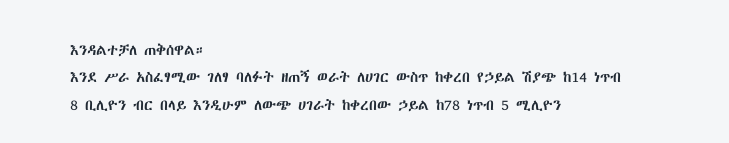እንዳልተቻለ ጠቅሰዋል።
እንደ ሥራ አስፈፃሚው ገለፃ ባለፉት ዘጠኝ ወራት ለሀገር ውስጥ ከቀረበ የኃይል ሽያጭ ከ14 ነጥብ 8 ቢሊዮን ብር በላይ እንዲሁም ለውጭ ሀገራት ከቀረበው ኃይል ከ78 ነጥብ 5 ሚሊዮን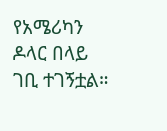የአሜሪካን ዶላር በላይ ገቢ ተገኝቷል።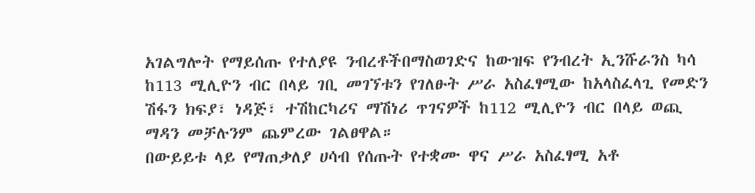አገልግሎት የማይሰጡ የተለያዩ ንብረቶችበማስወገድና ከውዝፍ የንብረት ኢንሹራንስ ካሳ ከ113 ሚሊዮን ብር በላይ ገቢ መገኘቱን የገለፁት ሥራ አስፈፃሚው ከአላስፈላጊ የመድን ሽፋን ክፍያ፣ ነዳጅ፣ ተሽከርካሪና ማሽነሪ ጥገናዎች ከ112 ሚሊዮን ብር በላይ ወጪ ማዳን መቻሉንም ጨምረው ገልፀዋል።
በውይይቱ ላይ የማጠቃለያ ሀሳብ የሰጡት የተቋሙ ዋና ሥራ አስፈፃሚ አቶ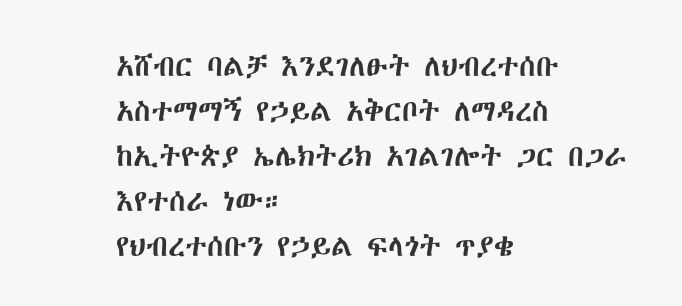አሸብር ባልቻ እንደገለፁት ለህብረተሰቡ አስተማማኝ የኃይል አቅርቦት ለማዳረስ ከኢትዮጵያ ኤሌክትሪክ አገልገሎት ጋር በጋራ እየተሰራ ነው።
የህብረተሰቡን የኃይል ፍላጎት ጥያቄ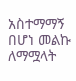አስተማማኝ በሆነ መልኩ ለማሟላት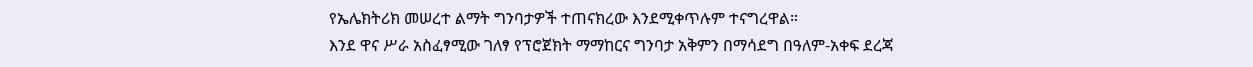የኤሌክትሪክ መሠረተ ልማት ግንባታዎች ተጠናክረው እንደሚቀጥሉም ተናግረዋል።
እንደ ዋና ሥራ አስፈፃሚው ገለፃ የፕሮጀክት ማማከርና ግንባታ አቅምን በማሳደግ በዓለም-አቀፍ ደረጃ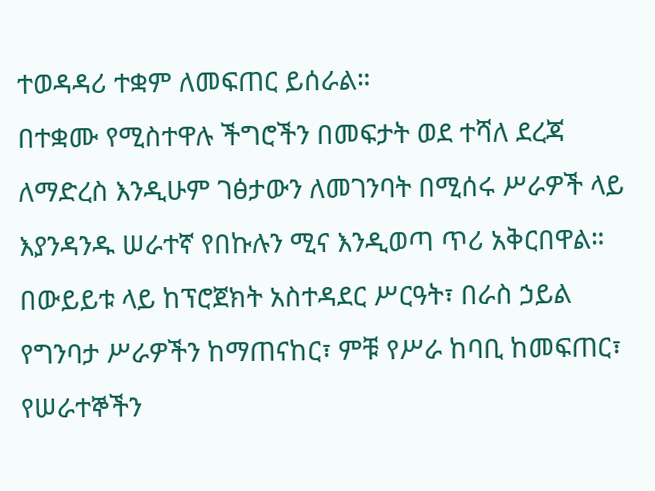ተወዳዳሪ ተቋም ለመፍጠር ይሰራል።
በተቋሙ የሚስተዋሉ ችግሮችን በመፍታት ወደ ተሻለ ደረጃ ለማድረስ እንዲሁም ገፅታውን ለመገንባት በሚሰሩ ሥራዎች ላይ እያንዳንዱ ሠራተኛ የበኩሉን ሚና እንዲወጣ ጥሪ አቅርበዋል።
በውይይቱ ላይ ከፕሮጀክት አስተዳደር ሥርዓት፣ በራስ ኃይል የግንባታ ሥራዎችን ከማጠናከር፣ ምቹ የሥራ ከባቢ ከመፍጠር፣ የሠራተኞችን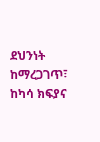ደህንነት ከማረጋገጥ፣ ከካሳ ክፍያና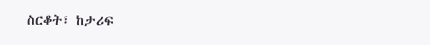ስርቆት፣ ከታሪፍ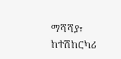ማሻሻያ፣ ከተሽከርካሪ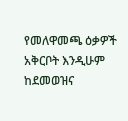የመለዋመጫ ዕቃዎች አቅርቦት እንዲሁም ከደመወዝና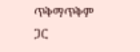ጥቅማጥቅም ጋር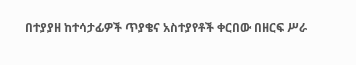በተያያዘ ከተሳታፊዎች ጥያቄና አስተያየቶች ቀርበው በዘርፍ ሥራ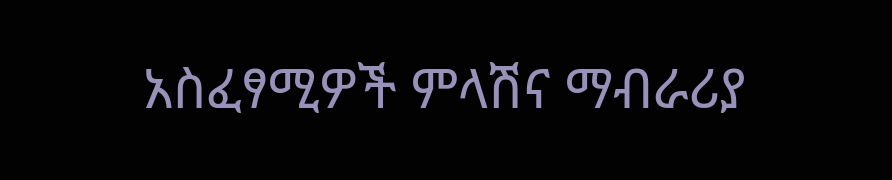አስፈፃሚዎች ምላሽና ማብራሪያ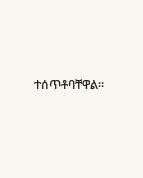ተሰጥቶባቸዋል።